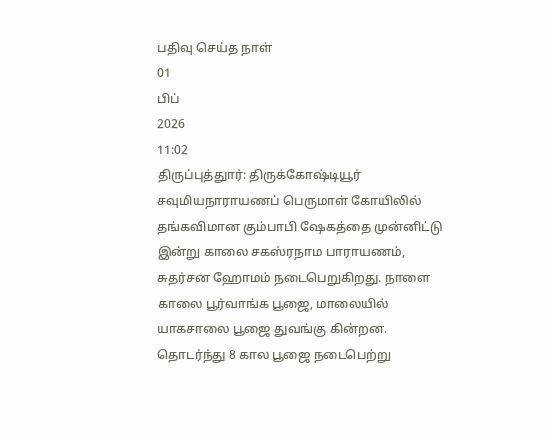பதிவு செய்த நாள்
01
பிப்
2026
11:02
திருப்புத்துார்: திருக்கோஷ்டியூர் சவுமியநாராயணப் பெருமாள் கோயிலில் தங்கவிமான கும்பாபி ஷேகத்தை முன்னிட்டு இன்று காலை சகஸ்ரநாம பாராயணம், சுதர்சன ஹோமம் நடைபெறுகிறது. நாளை காலை பூர்வாங்க பூஜை, மாலையில் யாகசாலை பூஜை துவங்கு கின்றன. தொடர்ந்து 8 கால பூஜை நடைபெற்று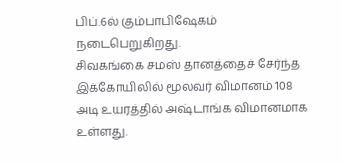பிப்.6ல் கும்பாபிஷேகம் நடைபெறுகிறது.
சிவகங்கை சமஸ் தானத்தைச் சேர்ந்த இக்கோயிலில் மூலவர் விமானம் 108 அடி உயரத்தில் அஷ்டாங்க விமானமாக உள்ளது.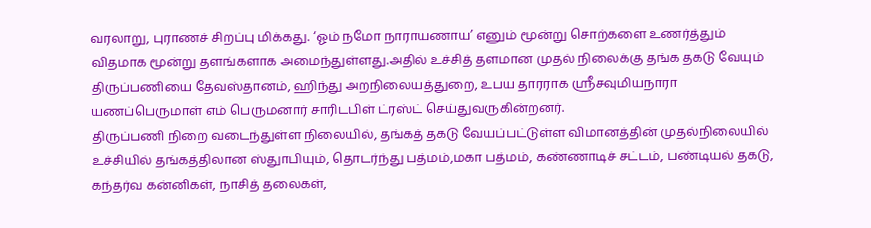வரலாறு, புராணச் சிறப்பு மிக்கது. ‘ஓம் நமோ நாராயணாய’ எனும் மூன்று சொற்களை உணர்த்தும் விதமாக மூன்று தளங்களாக அமைந்துள்ளது.அதில் உச்சித் தளமான முதல் நிலைக்கு தங்க தகடு வேயும் திருப்பணியை தேவஸ்தானம், ஹிந்து அறநிலையத்துறை, உபய தாரராக ஸ்ரீசவுமியநாரா யணப்பெருமாள் எம் பெருமனார் சாரிடபிள் ட்ரஸ்ட் செய்துவருகின்றனர்.
திருப்பணி நிறை வடைந்துள்ள நிலையில், தங்கத் தகடு வேயப்பட்டுள்ள விமானத்தின் முதல்நிலையில் உச்சியில் தங்கத்திலான ஸ்துாபியும், தொடர்ந்து பத்மம்,மகா பத்மம், கண்ணாடிச் சட்டம், பண்டியல் தகடு, கந்தர்வ கன்னிகள், நாசித் தலைகள்,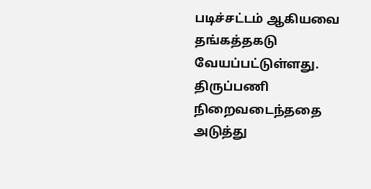படிச்சட்டம் ஆகியவை தங்கத்தகடு வேயப்பட்டுள்ளது. திருப்பணி நிறைவடைந்ததை அடுத்து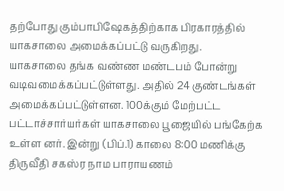தற்போது கும்பாபிஷேகத்திற்காக பிரகாரத்தில் யாகசாலை அமைக்கப்பட்டு வருகிறது.
யாகசாலை தங்க வண்ண மண்டபம் போன்று வடிவமைக்கப்பட்டுள்ளது. அதில் 24 குண்டங்கள் அமைக்கப்பட்டுள்ளன. 100க்கும் மேற்பட்ட பட்டாச்சார்யர்கள் யாகசாலை பூஜையில் பங்கேற்க உள்ள னர். இன்று (பிப்.1) காலை 8:00 மணிக்கு திருவீதி சகஸ்ர நாம பாராயணம்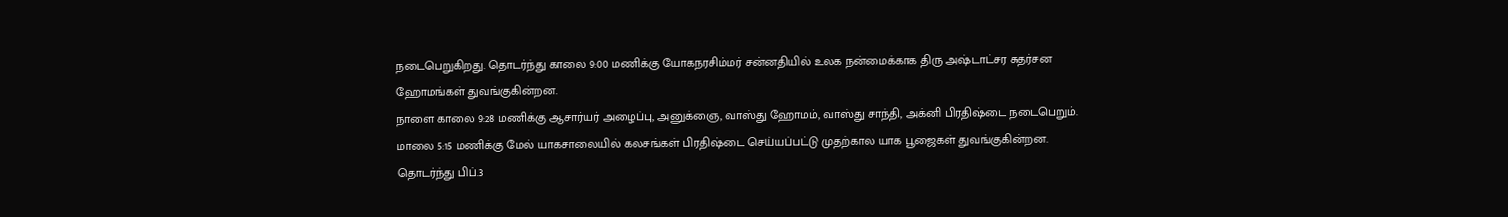நடைபெறுகிறது. தொடர்ந்து காலை 9:00 மணிக்கு யோகநரசிம்மர் சன்னதியில் உலக நன்மைக்காக திரு அஷ்டாட்சர சுதர்சன ஹோமங்கள் துவங்குகின்றன.
நாளை காலை 9:28 மணிக்கு ஆசார்யர் அழைப்பு, அனுக்ஞை, வாஸ்து ஹோமம், வாஸ்து சாந்தி, அக்னி பிரதிஷ்டை நடைபெறும். மாலை 5:15 மணிக்கு மேல் யாகசாலையில் கலசங்கள் பிரதிஷ்டை செய்யப்பட்டு முதற்கால யாக பூஜைகள் துவங்குகின்றன.
தொடர்ந்து பிப்.3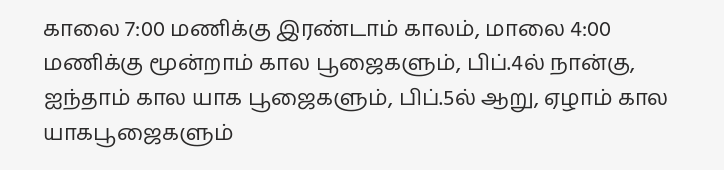காலை 7:00 மணிக்கு இரண்டாம் காலம், மாலை 4:00 மணிக்கு மூன்றாம் கால பூஜைகளும், பிப்.4ல் நான்கு, ஐந்தாம் கால யாக பூஜைகளும், பிப்.5ல் ஆறு, ஏழாம் கால யாகபூஜைகளும்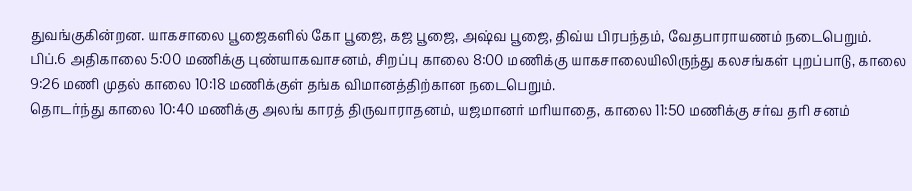துவங்குகின்றன. யாகசாலை பூஜைகளில் கோ பூஜை, கஜ பூஜை, அஷ்வ பூஜை, திவ்ய பிரபந்தம், வேதபாராயணம் நடைபெறும்.
பிப்.6 அதிகாலை 5:00 மணிக்கு புண்யாகவாசனம், சிறப்பு காலை 8:00 மணிக்கு யாகசாலையிலிருந்து கலசங்கள் புறப்பாடு, காலை 9:26 மணி முதல் காலை 10:18 மணிக்குள் தங்க விமானத்திற்கான நடைபெறும்.
தொடர்ந்து காலை 10:40 மணிக்கு அலங் காரத் திருவாராதனம், யஜமானர் மரியாதை, காலை 11:50 மணிக்கு சர்வ தரி சனம்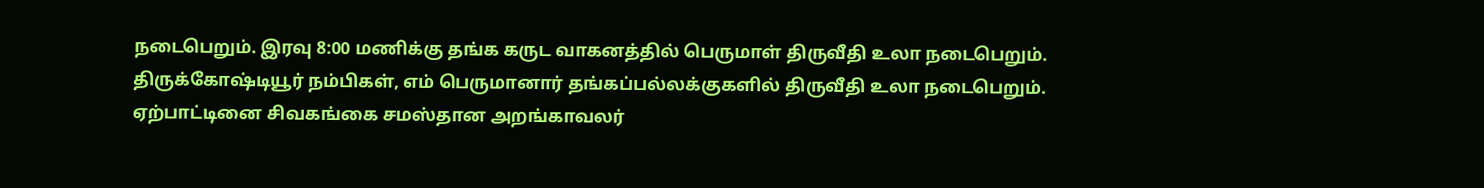நடைபெறும். இரவு 8:00 மணிக்கு தங்க கருட வாகனத்தில் பெருமாள் திருவீதி உலா நடைபெறும். திருக்கோஷ்டியூர் நம்பிகள், எம் பெருமானார் தங்கப்பல்லக்குகளில் திருவீதி உலா நடைபெறும்.
ஏற்பாட்டினை சிவகங்கை சமஸ்தான அறங்காவலர்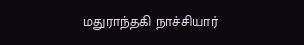மதுராந்தகி நாச்சியார்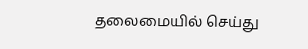தலைமையில் செய்து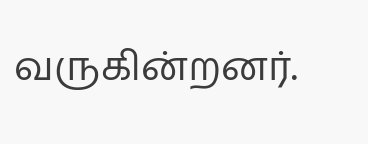வருகின்றனர்.